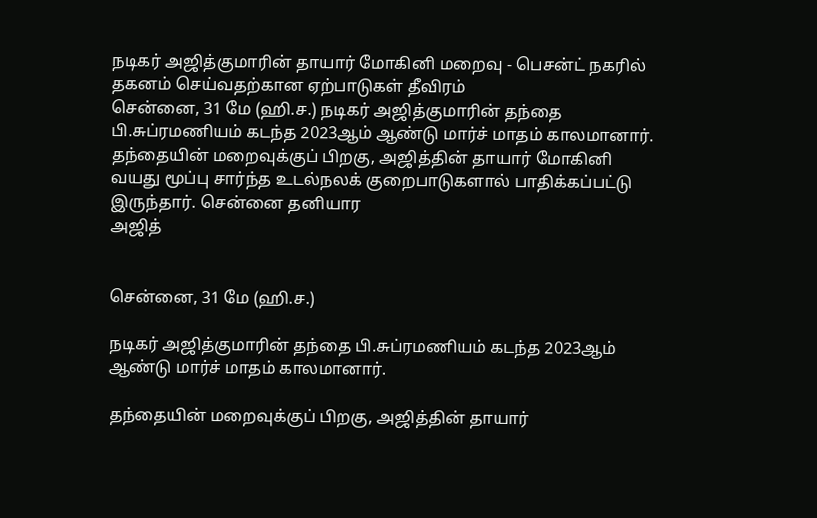நடிகர் அஜித்குமாரின் தாயார் மோகினி மறைவு - பெசன்ட் நகரில் தகனம் செய்வதற்கான ஏற்பாடுகள் தீவிரம்
சென்னை, 31 மே (ஹி.ச.) நடிகர் அஜித்குமாரின் தந்தை பி.சுப்ரமணியம் கடந்த 2023ஆம் ஆண்டு மார்ச் மாதம் காலமானார். தந்தையின் மறைவுக்குப் பிறகு, அஜித்தின் தாயார் மோகினி வயது மூப்பு சார்ந்த உடல்நலக் குறைபாடுகளால் பாதிக்கப்பட்டு இருந்தார். சென்னை தனியார
அஜித்


சென்னை, 31 மே (ஹி.ச.)

நடிகர் அஜித்குமாரின் தந்தை பி.சுப்ரமணியம் கடந்த 2023ஆம் ஆண்டு மார்ச் மாதம் காலமானார்.

தந்தையின் மறைவுக்குப் பிறகு, அஜித்தின் தாயார்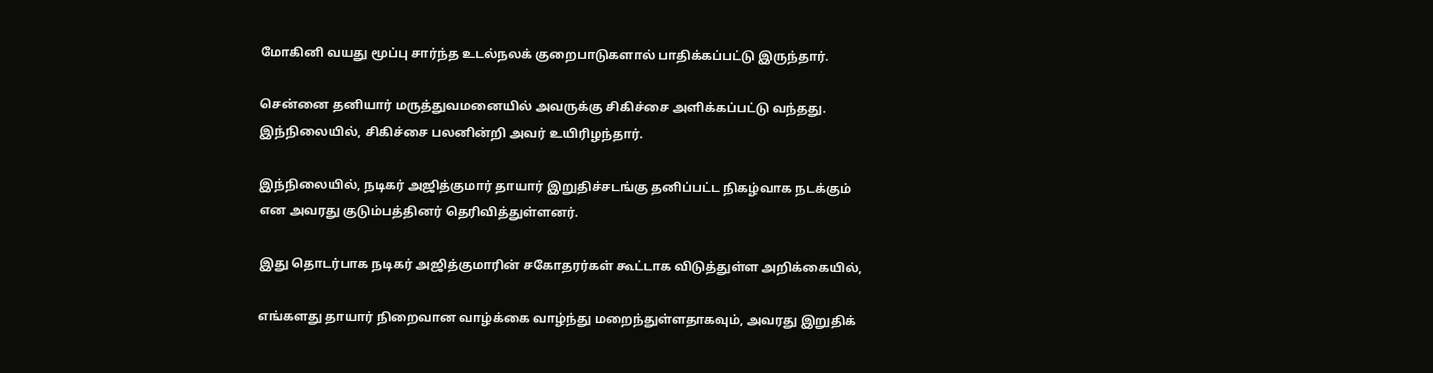மோகினி வயது மூப்பு சார்ந்த உடல்நலக் குறைபாடுகளால் பாதிக்கப்பட்டு இருந்தார்.

சென்னை தனியார் மருத்துவமனையில் அவருக்கு சிகிச்சை அளிக்கப்பட்டு வந்தது. இந்நிலையில், சிகிச்சை பலனின்றி அவர் உயிரிழந்தார்.

இந்நிலையில், நடிகர் அஜித்குமார் தாயார் இறுதிச்சடங்கு தனிப்பட்ட நிகழ்வாக நடக்கும் என அவரது குடும்பத்தினர் தெரிவித்துள்ளனர்.

இது தொடர்பாக நடிகர் அஜித்குமாரின் சகோதரர்கள் கூட்டாக விடுத்துள்ள அறிக்கையில்,

எங்களது தாயார் நிறைவான வாழ்க்கை வாழ்ந்து மறைந்துள்ளதாகவும், அவரது இறுதிக்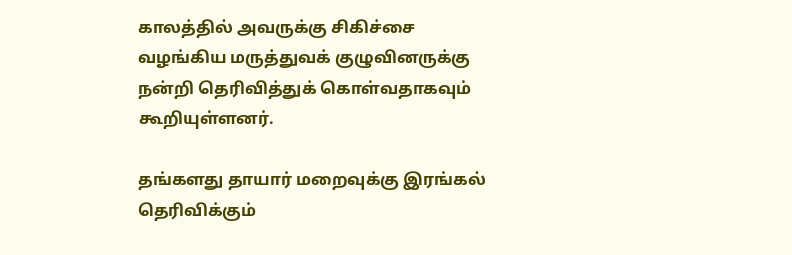காலத்தில் அவருக்கு சிகிச்சை வழங்கிய மருத்துவக் குழுவினருக்கு நன்றி தெரிவித்துக் கொள்வதாகவும் கூறியுள்ளனர்.

தங்களது தாயார் மறைவுக்கு இரங்கல் தெரிவிக்கும்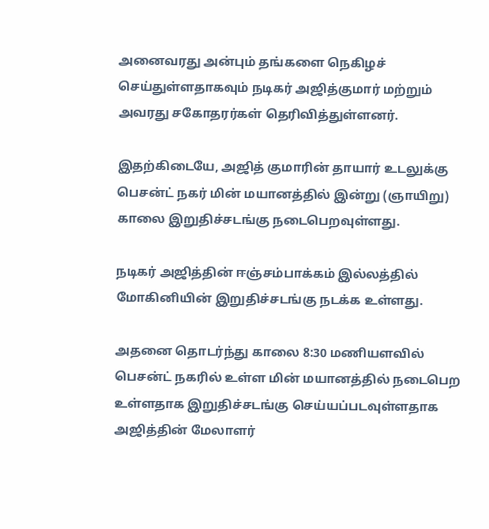அனைவரது அன்பும் தங்களை நெகிழச் செய்துள்ளதாகவும் நடிகர் அஜித்குமார் மற்றும் அவரது சகோதரர்கள் தெரிவித்துள்ளனர்.

இதற்கிடையே, அஜித் குமாரின் தாயார் உடலுக்கு பெசன்ட் நகர் மின் மயானத்தில் இன்று (ஞாயிறு) காலை இறுதிச்சடங்கு நடைபெறவுள்ளது.

நடிகர் அஜித்தின் ஈஞ்சம்பாக்கம் இல்லத்தில் மோகினியின் இறுதிச்சடங்கு நடக்க உள்ளது.

அதனை தொடர்ந்து காலை 8:30 மணியளவில் பெசன்ட் நகரில் உள்ள மின் மயானத்தில் நடைபெற உள்ளதாக இறுதிச்சடங்கு செய்யப்படவுள்ளதாக அஜித்தின் மேலாளர்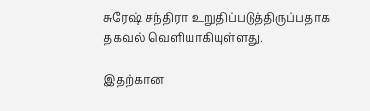சுரேஷ் சந்திரா உறுதிப்படுத்திருப்பதாக தகவல் வெளியாகியுள்ளது.

இதற்கான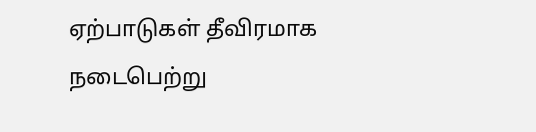ஏற்பாடுகள் தீவிரமாக நடைபெற்று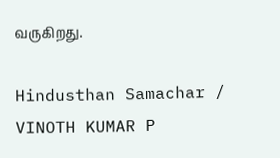வருகிறது.

Hindusthan Samachar / VINOTH KUMAR P